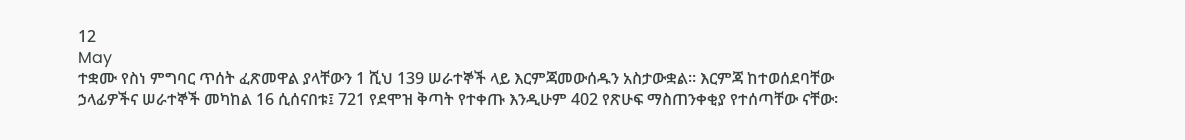12
May
ተቋሙ የስነ ምግባር ጥሰት ፈጽመዋል ያላቸውን 1 ሺህ 139 ሠራተኞች ላይ እርምጃመውሰዱን አስታውቋል። እርምጃ ከተወሰደባቸው ኃላፊዎችና ሠራተኞች መካከል 16 ሲሰናበቱ፤ 721 የደሞዝ ቅጣት የተቀጡ እንዲሁም 402 የጽሁፍ ማስጠንቀቂያ የተሰጣቸው ናቸው፡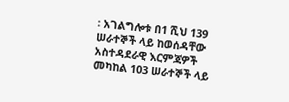፡ አገልግሎቱ በ1 ሺህ 139 ሠራተኞች ላይ ከወሰዳቸው አስተዳደራዊ እርምጃዎች መካከል 103 ሠራተኞች ላይ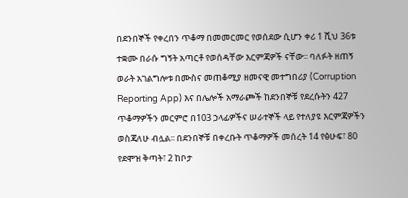በደንበኞች የቀረበን ጥቆማ በመመርመር የወሰደው ሲሆን ቀሪ 1 ሺህ 36ቱ ተቋሙ በራሱ ግኝት አጣርቶ የወሰዳቸው እርምጃዎች ናቸው፡፡ ባለፉት ዘጠኝ ወራት አገልግሎቱ በሙስና መጠቆሚያ ዘመናዊ መተግበሪያ (Corruption Reporting App) እና በሌሎች አማራጮች ከደንበኞቹ የደረሱትን 427 ጥቆማዎችን መርምሮ በ103 ኃላፊዎችና ሠራተኞች ላይ የተለያዩ እርምጃዎችን ወስጃለሁ ብሏል፡፡ በደንበኞቹ በቀረቡት ጥቆማዎች መሰረት 14 የፅሁፍ፣ 80 የደሞዝ ቅጣት፣ 2 ከቦታ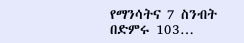የማንሳትና 7 ስንብት በድምሩ 103…